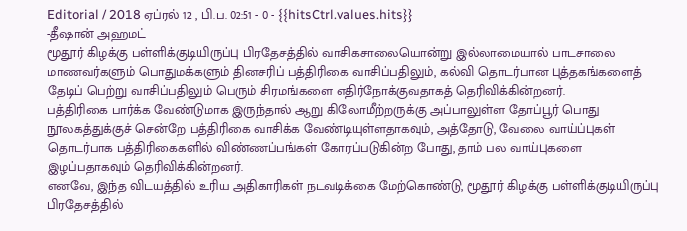Editorial / 2018 ஏப்ரல் 12 , பி.ப. 02:51 - 0 - {{hitsCtrl.values.hits}}
-தீஷான் அஹமட்
மூதூர் கிழக்கு பள்ளிக்குடியிருப்பு பிரதேசத்தில் வாசிகசாலையொன்று இல்லாமையால் பாடசாலை மாணவர்களும் பொதுமக்களும் தினசரிப் பத்திரிகை வாசிப்பதிலும், கல்வி தொடர்பான புத்தகங்களைத் தேடிப் பெற்று வாசிப்பதிலும் பெரும் சிரமங்களை எதிர்நோக்குவதாகத் தெரிவிக்கின்றனர்.
பத்திரிகை பார்க்க வேண்டுமாக இருந்தால் ஆறு கிலோமீற்றருக்கு அப்பாலுள்ள தோப்பூர் பொது நூலகத்துக்குச் சென்றே பத்திரிகை வாசிக்க வேண்டியுள்ளதாகவும், அத்தோடு, வேலை வாய்ப்புகள் தொடர்பாக பத்திரிகைகளில் விண்ணப்பங்கள் கோரப்படுகின்ற போது, தாம் பல வாய்புகளை இழப்பதாகவும் தெரிவிக்கின்றனர்.
எனவே, இந்த விடயத்தில் உரிய அதிகாரிகள் நடவடிக்கை மேற்கொண்டு, மூதூர் கிழக்கு பள்ளிக்குடியிருப்பு பிரதேசத்தில்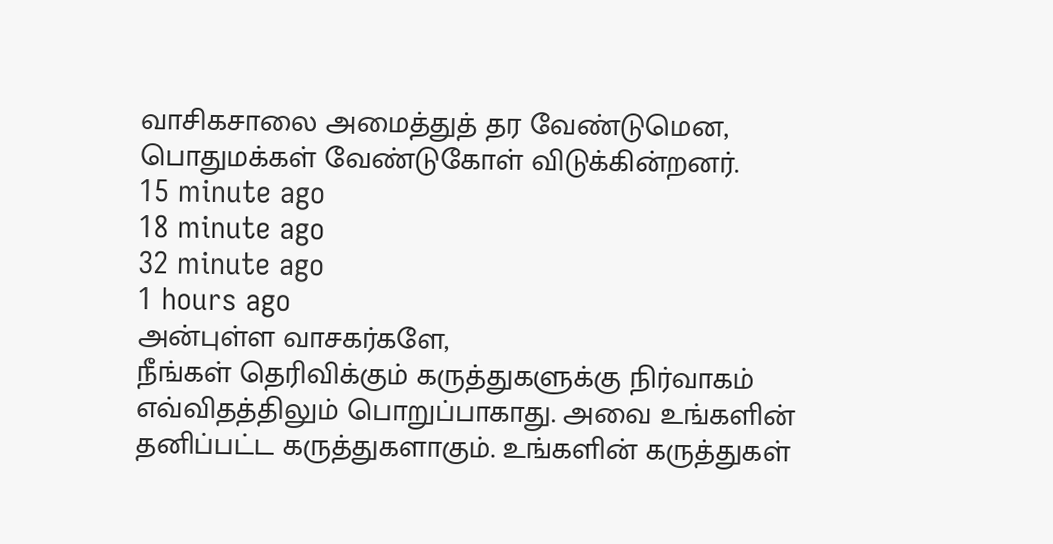வாசிகசாலை அமைத்துத் தர வேண்டுமென, பொதுமக்கள் வேண்டுகோள் விடுக்கின்றனர்.
15 minute ago
18 minute ago
32 minute ago
1 hours ago
அன்புள்ள வாசகர்களே,
நீங்கள் தெரிவிக்கும் கருத்துகளுக்கு நிர்வாகம் எவ்விதத்திலும் பொறுப்பாகாது. அவை உங்களின் தனிப்பட்ட கருத்துகளாகும். உங்களின் கருத்துகள்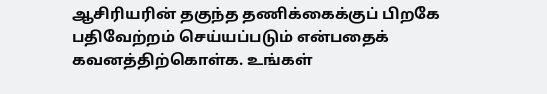ஆசிரியரின் தகுந்த தணிக்கைக்குப் பிறகே பதிவேற்றம் செய்யப்படும் என்பதைக் கவனத்திற்கொள்க. உங்கள்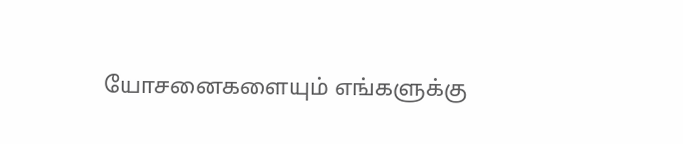யோசனைகளையும் எங்களுக்கு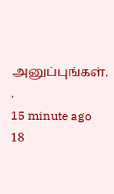அனுப்புங்கள். .
15 minute ago
18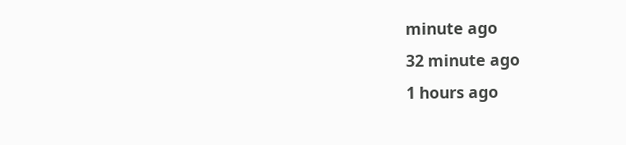minute ago
32 minute ago
1 hours ago